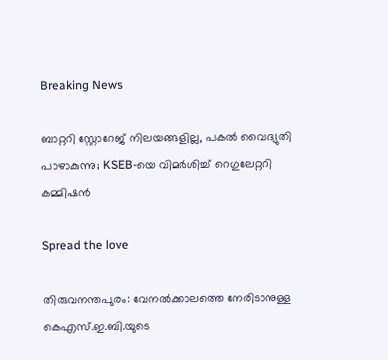Breaking News

ബാറ്ററി സ്റ്റോറേജ് നിലയങ്ങളില്ല, പകൽ വൈദ്യുതി പാഴാകുന്നു; KSEB-യെ വിമ‍ർശിച്ച് റെഗുലേറ്ററി കമ്മിഷൻ

Spread the love

തിരുവനന്തപുരം: വേനൽക്കാലത്തെ നേരിടാനുള്ള കെഎസ്.ഇ.ബി.യുടെ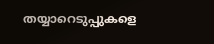തയ്യാറെടുപ്പുകളെ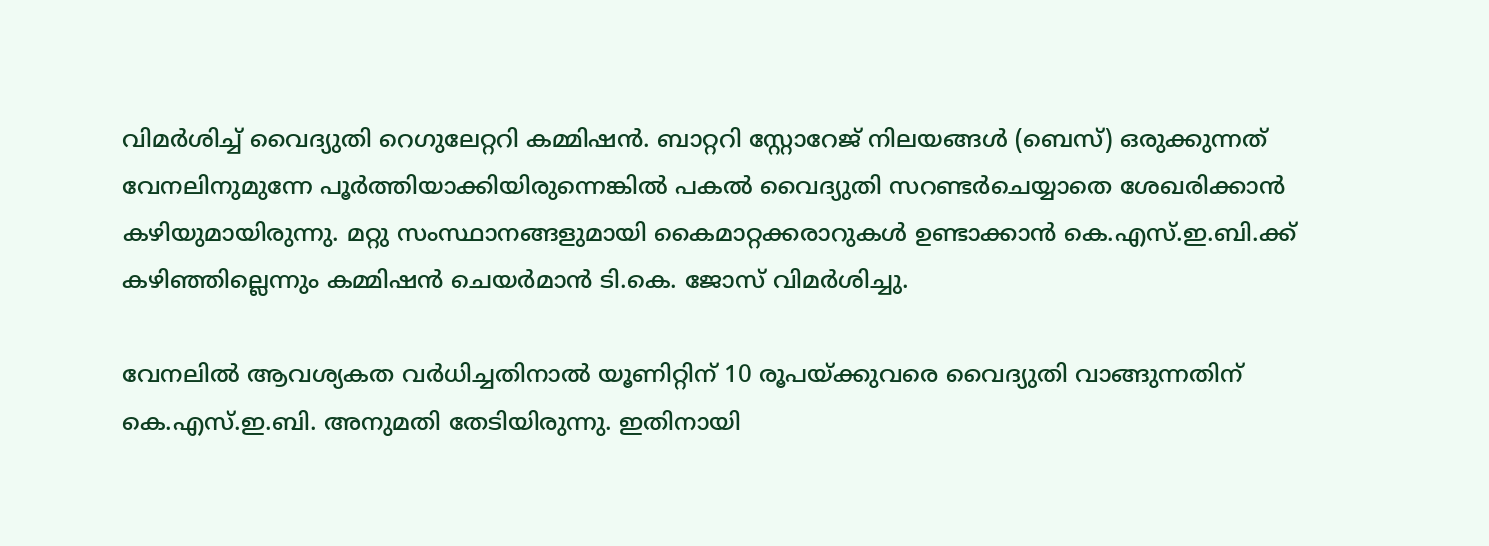വിമർശിച്ച് വൈദ്യുതി റെഗുലേറ്ററി കമ്മിഷൻ. ബാറ്ററി സ്റ്റോറേജ് നിലയങ്ങൾ (ബെസ്) ഒരുക്കുന്നത് വേനലിനുമുന്നേ പൂർത്തിയാക്കിയിരുന്നെങ്കിൽ പകൽ വൈദ്യുതി സറണ്ടർചെയ്യാതെ ശേഖരിക്കാൻ കഴിയുമായിരുന്നു. മറ്റു സംസ്ഥാനങ്ങളുമായി കൈമാറ്റക്കരാറുകൾ ഉണ്ടാക്കാൻ കെ.എസ്.ഇ.ബി.ക്ക് കഴിഞ്ഞില്ലെന്നും കമ്മിഷൻ ചെയർമാൻ ടി.കെ. ജോസ് വിമർശിച്ചു.

വേനലിൽ ആവശ്യകത വർധിച്ചതിനാൽ യൂണിറ്റിന് 10 രൂപയ്ക്കുവരെ വൈദ്യുതി വാങ്ങുന്നതിന് കെ.എസ്.ഇ.ബി. അനുമതി തേടിയിരുന്നു. ഇതിനായി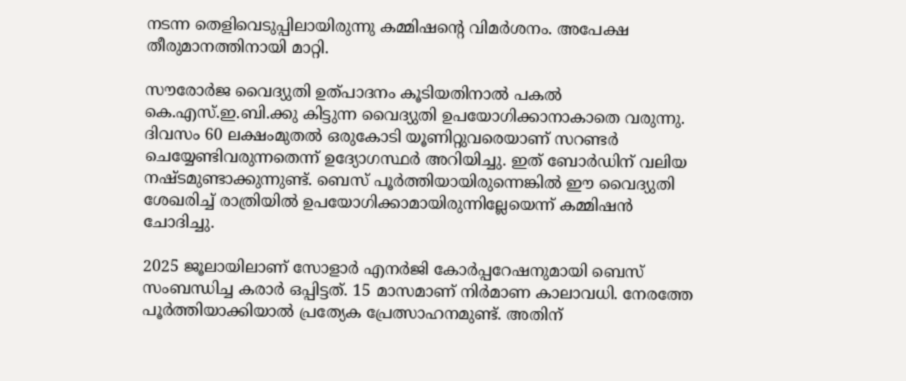നടന്ന തെളിവെടുപ്പിലായിരുന്നു കമ്മിഷന്റെ വിമർശനം. അപേക്ഷ തീരുമാനത്തിനായി മാറ്റി.

സൗരോർജ വൈദ്യുതി ഉത്പാദനം കൂടിയതിനാൽ പകൽ കെ.എസ്.ഇ.ബി.ക്കു കിട്ടുന്ന വൈദ്യുതി ഉപയോഗിക്കാനാകാതെ വരുന്നു. ദിവസം 60 ലക്ഷംമുതൽ ഒരുകോടി യൂണിറ്റുവരെയാണ് സറണ്ടർ ചെയ്യേണ്ടിവരുന്നതെന്ന് ഉദ്യോഗസ്ഥർ അറിയിച്ചു. ഇത് ബോർഡിന് വലിയ നഷ്ടമുണ്ടാക്കുന്നുണ്ട്. ബെസ് പൂർത്തിയായിരുന്നെങ്കിൽ ഈ വൈദ്യുതി ശേഖരിച്ച് രാത്രിയിൽ ഉപയോഗിക്കാമായിരുന്നില്ലേയെന്ന് കമ്മിഷൻ ചോദിച്ചു.

2025 ജൂലായിലാണ് സോളാർ എനർജി കോർപ്പറേഷനുമായി ബെസ് സംബന്ധിച്ച കരാർ ഒപ്പിട്ടത്. 15 മാസമാണ് നിർമാണ കാലാവധി. നേരത്തേ പൂർത്തിയാക്കിയാൽ പ്രത്യേക പ്രേത്സാഹനമുണ്ട്. അതിന്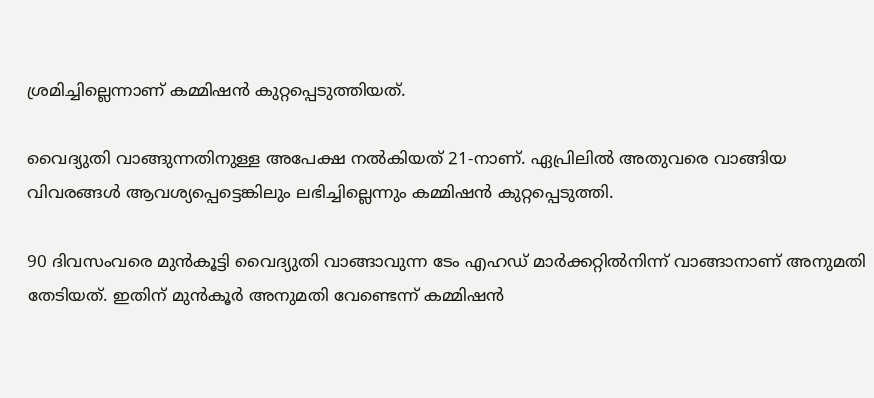ശ്രമിച്ചില്ലെന്നാണ് കമ്മിഷൻ കുറ്റപ്പെടുത്തിയത്.

വൈദ്യുതി വാങ്ങുന്നതിനുള്ള അപേക്ഷ നൽകിയത് 21-നാണ്. ഏപ്രിലിൽ അതുവരെ വാങ്ങിയ വിവരങ്ങൾ ആവശ്യപ്പെട്ടെങ്കിലും ലഭിച്ചില്ലെന്നും കമ്മിഷൻ കുറ്റപ്പെടുത്തി.

90 ദിവസംവരെ മുൻകൂട്ടി വൈദ്യുതി വാങ്ങാവുന്ന ടേം എഹഡ് മാർക്കറ്റിൽനിന്ന് വാങ്ങാനാണ് അനുമതി തേടിയത്. ഇതിന് മുൻകൂർ അനുമതി വേണ്ടെന്ന് കമ്മിഷൻ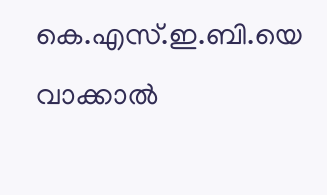കെ.എസ്.ഇ.ബി.യെ വാക്കാൽ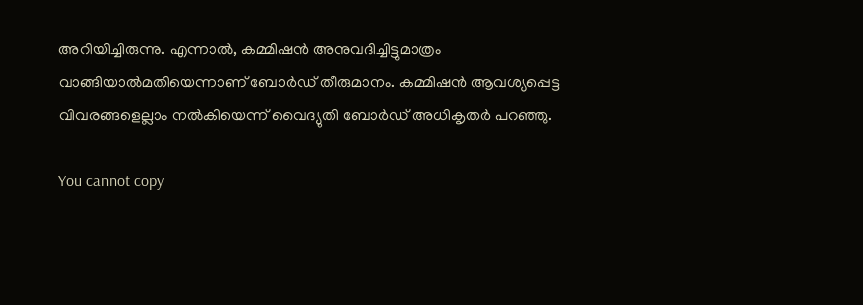അറിയിച്ചിരുന്നു. എന്നാൽ, കമ്മിഷൻ അനുവദിച്ചിട്ടുമാത്രം വാങ്ങിയാൽമതിയെന്നാണ് ബോർഡ് തീരുമാനം. കമ്മിഷൻ ആവശ്യപ്പെട്ട വിവരങ്ങളെല്ലാം നൽകിയെന്ന് വൈദ്യുതി ബോർഡ് അധികൃതർ പറഞ്ഞു.

You cannot copy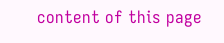content of this page